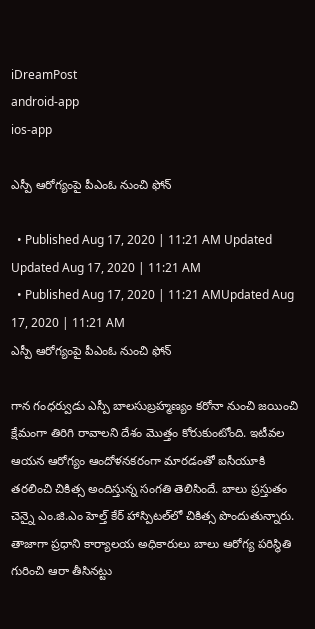iDreamPost
android-app
ios-app

ఎస్పీ ఆరోగ్యంపై పీఎంఓ నుంచి ఫోన్

  • Published Aug 17, 2020 | 11:21 AM Updated Updated Aug 17, 2020 | 11:21 AM
  • Published Aug 17, 2020 | 11:21 AMUpdated Aug 17, 2020 | 11:21 AM
ఎస్పీ ఆరోగ్యంపై పీఎంఓ నుంచి ఫోన్

గాన గంధ‌ర్వుడు ఎస్పీ బాలసుబ్రహ్మణ్యం క‌రోనా నుంచి జ‌యించి క్షేమంగా తిరిగి రావాలని దేశం మొత్తం కోరుకుంటోంది. ఇటీవల ఆయన ఆరోగ్యం ఆందోళనకరంగా మారడంతో ఐసీయూకి తరలించి చికిత్స అందిస్తున్న సంగతి తెలిసిందే. బాలు ప్రస్తుతం చెన్నై ఎం.జి.ఎం హెల్త్ కేర్ హాస్పిటల్‌లో చికిత్స పొందుతున్నారు. తాజాగా ప్రధాని కార్యాలయ అధికారులు బాలు ఆరోగ్య పరిస్థితి గురించి ఆరా తీసినట్టు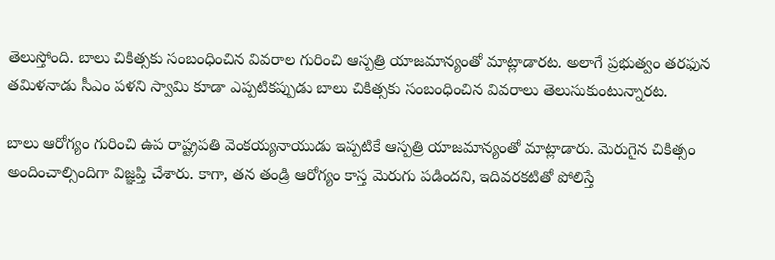తెలుస్తోంది. బాలు చికిత్సకు సంబంధించిన వివరాల గురించి ఆస్పత్రి యాజమాన్యంతో మాట్లాడారట. అలాగే ప్రభుత్వం తరఫున తమిళనాడు సీఎం పళని స్వామి కూడా ఎప్పటికప్పుడు బాలు చికిత్సకు సంబంధించిన వివరాలు తెలుసుకుంటున్నారట.

బాలు ఆరోగ్యం గురించి ఉప రాష్ట్రపతి వెంకయ్యనాయుడు ఇప్పటికే ఆస్పత్రి యాజమాన్యంతో మాట్లాడారు. మెరుగైన చికిత్సం అందించాల్సిందిగా విజ్ఞప్తి చేశారు. కాగా, తన తండ్రి ఆరోగ్యం కాస్త మెరుగు పడిందని, ఇదివరకటితో పోలిస్తే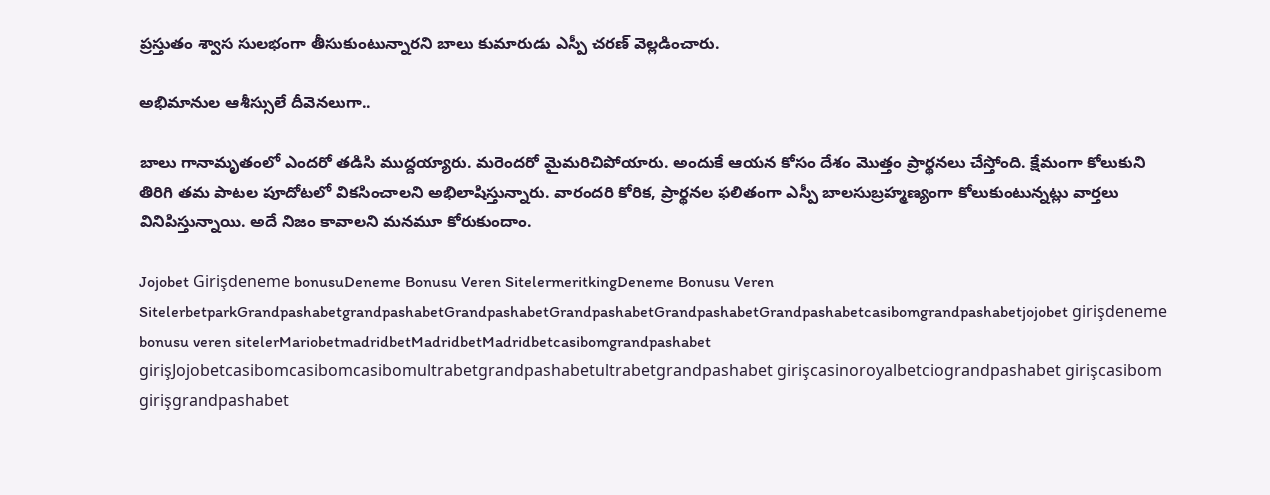ప్రస్తుతం శ్వాస సులభంగా తీసుకుంటున్నారని బాలు కుమారుడు ఎస్పీ చరణ్ వెల్లడించారు.

అభిమానుల ఆశీస్సులే దీవెన‌లుగా..

బాలు గానామృతంలో ఎంద‌రో త‌డిసి ముద్ద‌య్యారు. మ‌రెంద‌రో మైమ‌రిచిపోయారు. అందుకే ఆయ‌న కోసం దేశం మొత్తం ప్రార్థ‌న‌లు చేస్తోంది. క్షేమంగా కోలుకుని తిరిగి త‌మ పాట‌ల‌ పూదోట‌లో విక‌సించాల‌ని అభిలాషిస్తున్నారు. వారంద‌రి కోరిక‌, ప్రార్థ‌న‌ల ఫ‌లితంగా ఎస్పీ బాల‌సుబ్ర‌హ్మ‌ణ్యంగా కోలుకుంటున్న‌ట్లు వార్త‌లు వినిపిస్తున్నాయి. అదే నిజం కావాల‌ని మ‌న‌మూ కోరుకుందాం.

Jojobet Girişdeneme bonusuDeneme Bonusu Veren SitelermeritkingDeneme Bonusu Veren SitelerbetparkGrandpashabetgrandpashabetGrandpashabetGrandpashabetGrandpashabetGrandpashabetcasibomgrandpashabetjojobet girişdeneme bonusu veren sitelerMariobetmadridbetMadridbetMadridbetcasibomgrandpashabet girişJojobetcasibomcasibomcasibomultrabetgrandpashabetultrabetgrandpashabet girişcasinoroyalbetciograndpashabet girişcasibom girişgrandpashabet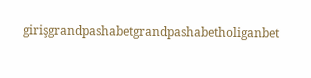girişgrandpashabetgrandpashabetholiganbet